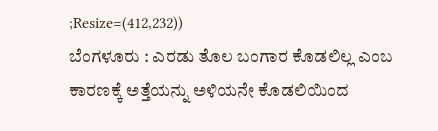;Resize=(412,232))
ಬೆಂಗಳೂರು : ಎರಡು ತೊಲ ಬಂಗಾರ ಕೊಡಲಿಲ್ಲ ಎಂಬ ಕಾರಣಕ್ಕೆ ಅತ್ತೆಯನ್ನು ಅಳಿಯನೇ ಕೊಡಲಿಯಿಂದ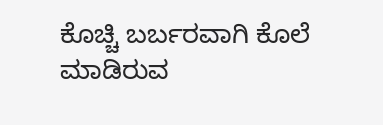ಕೊಚ್ಚಿ ಬರ್ಬರವಾಗಿ ಕೊಲೆ ಮಾಡಿರುವ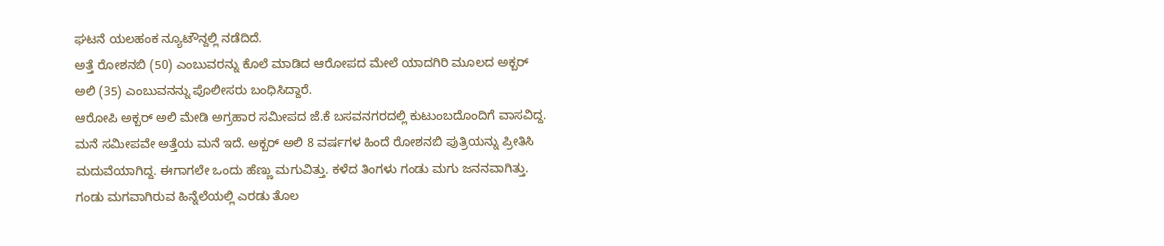ಘಟನೆ ಯಲಹಂಕ ನ್ಯೂಟೌನ್ದಲ್ಲಿ ನಡೆದಿದೆ.
ಅತ್ತೆ ರೋಶನಬಿ (50) ಎಂಬುವರನ್ನು ಕೊಲೆ ಮಾಡಿದ ಆರೋಪದ ಮೇಲೆ ಯಾದಗಿರಿ ಮೂಲದ ಅಕ್ಬರ್ ಅಲಿ (35) ಎಂಬುವನನ್ನು ಪೊಲೀಸರು ಬಂಧಿಸಿದ್ದಾರೆ.
ಆರೋಪಿ ಅಕ್ಬರ್ ಅಲಿ ಮೇಡಿ ಅಗ್ರಹಾರ ಸಮೀಪದ ಜೆ.ಕೆ ಬಸವನಗರದಲ್ಲಿ ಕುಟುಂಬದೊಂದಿಗೆ ವಾಸವಿದ್ದ. ಮನೆ ಸಮೀಪವೇ ಅತ್ತೆಯ ಮನೆ ಇದೆ. ಅಕ್ಬರ್ ಅಲಿ 8 ವರ್ಷಗಳ ಹಿಂದೆ ರೋಶನಬಿ ಪುತ್ರಿಯನ್ನು ಪ್ರೀತಿಸಿ ಮದುವೆಯಾಗಿದ್ದ. ಈಗಾಗಲೇ ಒಂದು ಹೆಣ್ಣು ಮಗುವಿತ್ತು. ಕಳೆದ ತಿಂಗಳು ಗಂಡು ಮಗು ಜನನವಾಗಿತ್ತು.
ಗಂಡು ಮಗವಾಗಿರುವ ಹಿನ್ನೆಲೆಯಲ್ಲಿ ಎರಡು ತೊಲ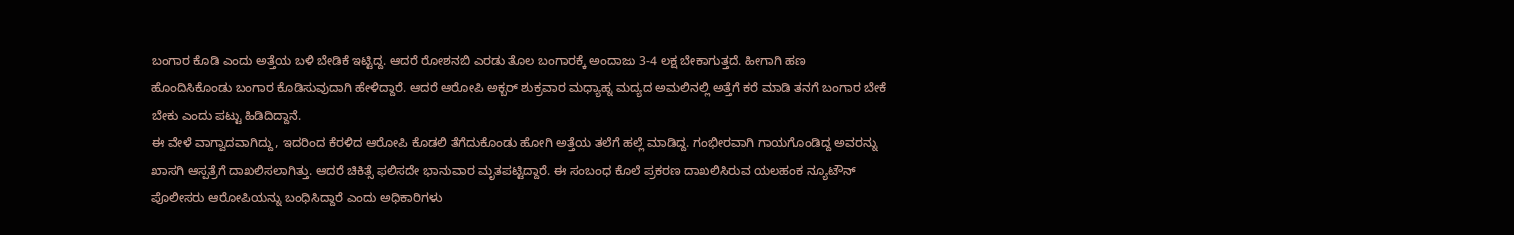ಬಂಗಾರ ಕೊಡಿ ಎಂದು ಅತ್ತೆಯ ಬಳಿ ಬೇಡಿಕೆ ಇಟ್ಟಿದ್ದ. ಆದರೆ ರೋಶನಬಿ ಎರಡು ತೊಲ ಬಂಗಾರಕ್ಕೆ ಅಂದಾಜು 3-4 ಲಕ್ಷ ಬೇಕಾಗುತ್ತದೆ. ಹೀಗಾಗಿ ಹಣ ಹೊಂದಿಸಿಕೊಂಡು ಬಂಗಾರ ಕೊಡಿಸುವುದಾಗಿ ಹೇಳಿದ್ದಾರೆ. ಆದರೆ ಆರೋಪಿ ಅಕ್ಬರ್ ಶುಕ್ರವಾರ ಮಧ್ಯಾಹ್ನ ಮದ್ಯದ ಅಮಲಿನಲ್ಲಿ ಅತ್ತೆಗೆ ಕರೆ ಮಾಡಿ ತನಗೆ ಬಂಗಾರ ಬೇಕೆ ಬೇಕು ಎಂದು ಪಟ್ಟು ಹಿಡಿದಿದ್ದಾನೆ.
ಈ ವೇಳೆ ವಾಗ್ವಾದವಾಗಿದ್ದು, ಇದರಿಂದ ಕೆರಳಿದ ಆರೋಪಿ ಕೊಡಲಿ ತೆಗೆದುಕೊಂಡು ಹೋಗಿ ಅತ್ತೆಯ ತಲೆಗೆ ಹಲ್ಲೆ ಮಾಡಿದ್ದ. ಗಂಭೀರವಾಗಿ ಗಾಯಗೊಂಡಿದ್ದ ಅವರನ್ನು ಖಾಸಗಿ ಆಸ್ಪತ್ರೆಗೆ ದಾಖಲಿಸಲಾಗಿತ್ತು. ಆದರೆ ಚಿಕಿತ್ಸೆ ಫಲಿಸದೇ ಭಾನುವಾರ ಮೃತಪಟ್ಟಿದ್ದಾರೆ. ಈ ಸಂಬಂಧ ಕೊಲೆ ಪ್ರಕರಣ ದಾಖಲಿಸಿರುವ ಯಲಹಂಕ ನ್ಯೂಟೌನ್ ಪೊಲೀಸರು ಆರೋಪಿಯನ್ನು ಬಂಧಿಸಿದ್ದಾರೆ ಎಂದು ಅಧಿಕಾರಿಗಳು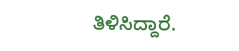ತಿಳಿಸಿದ್ದಾರೆ.